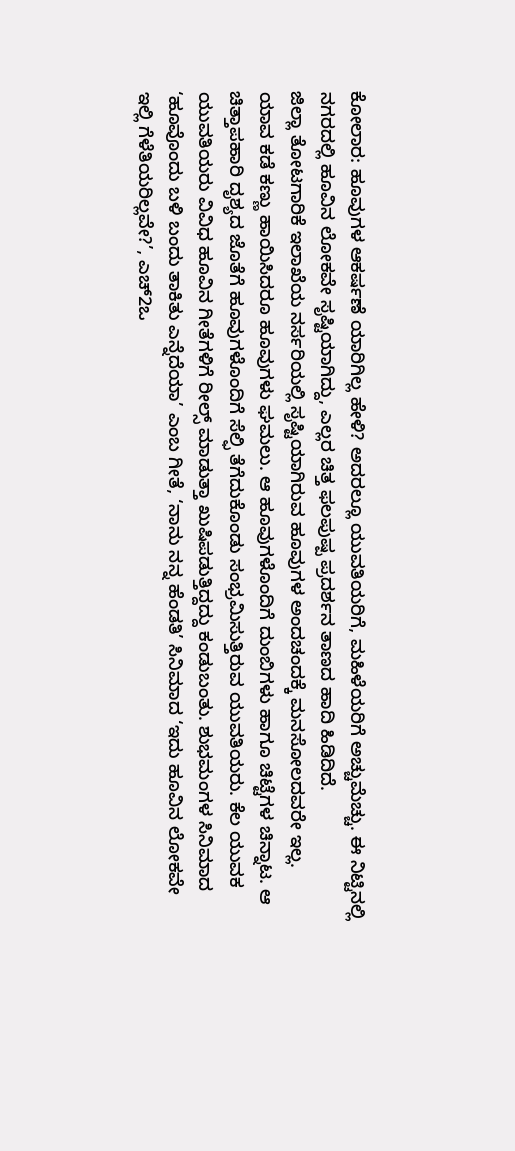ಕೋಲಾರ: ಹೂವುಗಳ ಆಕರ್ಷಣೆ ಯಾರಿಗಿಲ್ಲ ಹೇಳಿ? ಅದರಲ್ಲೂ ಯುವತಿಯರಿಗೆ, ಮಹಿಳೆಯರಿಗೆ ಅಚ್ಚುಮೆಚ್ಚು. ಈ ನಿಟ್ಟಿನಲ್ಲಿ ನಗರದಲ್ಲಿ ಹೂವಿನ ಲೋಕವೇ ಸೃಷ್ಟಿಯಾಗಿದ್ದು, ಎಲ್ಲರ ಚಿತ್ತ ಫಲಪುಷ್ಪ ಪ್ರದರ್ಶನ ತಾಣದ ಹಾದಿ ಹಿಡಿದಿದೆ.
ಜಿಲ್ಲಾ ತೋಟಗಾರಿಕೆ ಇಲಾಖೆಯ ನರ್ಸರಿಯಲ್ಲಿ ಸೃಷ್ಟಿಯಾಗಿರುವ ಹೂವುಗಳ ಅಂದಚಂದಕ್ಕೆ ಮನಸೋಲದವರೇ ಇಲ್ಲ.
ಯಾವ ಕಡೆ ಕಣ್ಣು ಹಾಯಿಸಿದರೂ ಹೂವುಗಳು ಘಮಲು. ಆ ಹೂವುಗಳೊಂದಿಗೆ ದುಂಬಿಗಳು ಹಾಗೂ ಚಿಟ್ಟೆಗಳ ಚಿನ್ನಾಟ. ಆ ಚಿತ್ತಾಪಹಾರಿ ದೃಶ್ಯದ ಜೊತೆಗೆ ಹೂವುಗಳೊಂದಿಗೆ ಸೆಲ್ಫಿ ತೆಗೆದುಕೊಂಡು ಸಂಭ್ರಮಿಸುತ್ತಿರುವ ಯುವತಿಯರು. ಕೆಲ ಯುವಕ ಯುವತಿಯರು ವಿವಿಧ ಹೂವಿನ ಗೀತೆಗಳಿಗೆ ರೀಲ್ಸ್ ಮಾಡುತ್ತಾ ಖುಷಿಪಡುತ್ತಿದ್ದದ್ದು ಕಂಡುಬಂತು. ಶುಭಮಂಗಳ ಸಿನಿಮಾದ ‘ಹೂವೊಂದು ಬಳಿ ಬಂದು ತಾಕಿತು ಎನ್ನೆದೆಯಾ’ ಎಂಬ ಗೀತೆ, ‘ನಾನು ನನ್ನ ಹೆಂಡತಿ’ ಸಿನಿಮಾದ ‘ಇದು ಹೂವಿನ ಲೋಕವೇ ಇಲ್ಲಿ ಗೆಳೆತಿಯರಿಲ್ಲವೇ?’, ಎಚ್2ಒ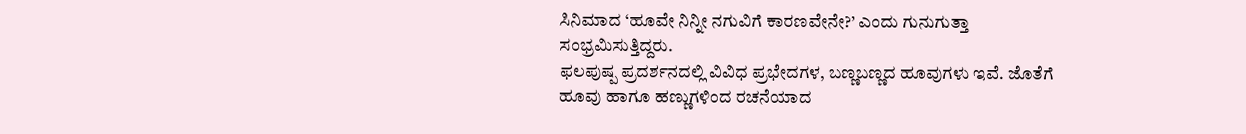ಸಿನಿಮಾದ ‘ಹೂವೇ ನಿನ್ನೀ ನಗುವಿಗೆ ಕಾರಣವೇನೇ?’ ಎಂದು ಗುನುಗುತ್ತಾ ಸಂಭ್ರಮಿಸುತ್ತಿದ್ದರು.
ಫಲಪುಷ್ಪ ಪ್ರದರ್ಶನದಲ್ಲಿ ವಿವಿಧ ಪ್ರಭೇದಗಳ, ಬಣ್ಣಬಣ್ಣದ ಹೂವುಗಳು ಇವೆ. ಜೊತೆಗೆ ಹೂವು ಹಾಗೂ ಹಣ್ಣುಗಳಿಂದ ರಚನೆಯಾದ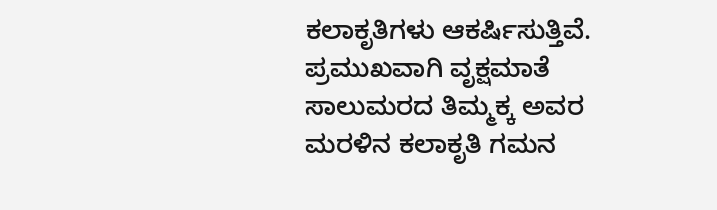ಕಲಾಕೃತಿಗಳು ಆಕರ್ಷಿಸುತ್ತಿವೆ. ಪ್ರಮುಖವಾಗಿ ವೃಕ್ಷಮಾತೆ ಸಾಲುಮರದ ತಿಮ್ಮಕ್ಕ ಅವರ ಮರಳಿನ ಕಲಾಕೃತಿ ಗಮನ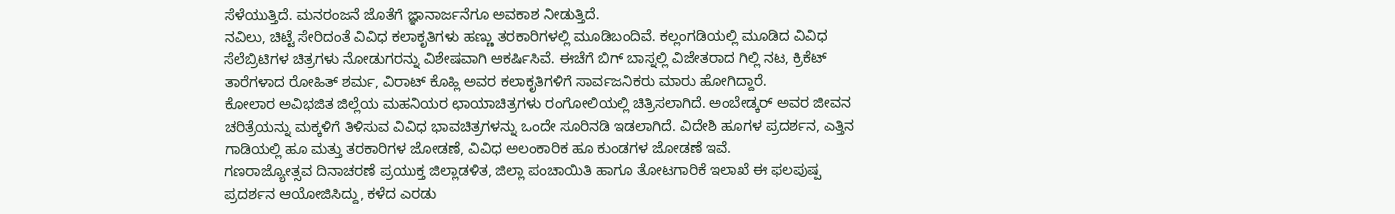ಸೆಳೆಯುತ್ತಿದೆ. ಮನರಂಜನೆ ಜೊತೆಗೆ ಜ್ಞಾನಾರ್ಜನೆಗೂ ಅವಕಾಶ ನೀಡುತ್ತಿದೆ.
ನವಿಲು, ಚಿಟ್ಟೆ ಸೇರಿದಂತೆ ವಿವಿಧ ಕಲಾಕೃತಿಗಳು ಹಣ್ಣು ತರಕಾರಿಗಳಲ್ಲಿ ಮೂಡಿಬಂದಿವೆ. ಕಲ್ಲಂಗಡಿಯಲ್ಲಿ ಮೂಡಿದ ವಿವಿಧ ಸೆಲೆಬ್ರಿಟಿಗಳ ಚಿತ್ರಗಳು ನೋಡುಗರನ್ನು ವಿಶೇಷವಾಗಿ ಆಕರ್ಷಿಸಿವೆ. ಈಚೆಗೆ ಬಿಗ್ ಬಾಸ್ನಲ್ಲಿ ವಿಜೇತರಾದ ಗಿಲ್ಲಿ ನಟ, ಕ್ರಿಕೆಟ್ ತಾರೆಗಳಾದ ರೋಹಿತ್ ಶರ್ಮ, ವಿರಾಟ್ ಕೊಹ್ಲಿ ಅವರ ಕಲಾಕೃತಿಗಳಿಗೆ ಸಾರ್ವಜನಿಕರು ಮಾರು ಹೋಗಿದ್ದಾರೆ.
ಕೋಲಾರ ಅವಿಭಜಿತ ಜಿಲ್ಲೆಯ ಮಹನಿಯರ ಛಾಯಾಚಿತ್ರಗಳು ರಂಗೋಲಿಯಲ್ಲಿ ಚಿತ್ರಿಸಲಾಗಿದೆ. ಅಂಬೇಡ್ಕರ್ ಅವರ ಜೀವನ ಚರಿತ್ರೆಯನ್ನು ಮಕ್ಕಳಿಗೆ ತಿಳಿಸುವ ವಿವಿಧ ಭಾವಚಿತ್ರಗಳನ್ನು ಒಂದೇ ಸೂರಿನಡಿ ಇಡಲಾಗಿದೆ. ವಿದೇಶಿ ಹೂಗಳ ಪ್ರದರ್ಶನ, ಎತ್ತಿನ ಗಾಡಿಯಲ್ಲಿ ಹೂ ಮತ್ತು ತರಕಾರಿಗಳ ಜೋಡಣೆ, ವಿವಿಧ ಅಲಂಕಾರಿಕ ಹೂ ಕುಂಡಗಳ ಜೋಡಣೆ ಇವೆ.
ಗಣರಾಜ್ಯೋತ್ಸವ ದಿನಾಚರಣೆ ಪ್ರಯುಕ್ತ ಜಿಲ್ಲಾಡಳಿತ, ಜಿಲ್ಲಾ ಪಂಚಾಯಿತಿ ಹಾಗೂ ತೋಟಗಾರಿಕೆ ಇಲಾಖೆ ಈ ಫಲಪುಷ್ಪ ಪ್ರದರ್ಶನ ಆಯೋಜಿಸಿದ್ದು, ಕಳೆದ ಎರಡು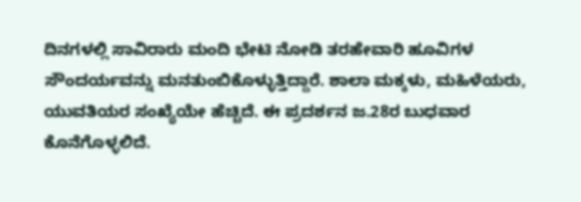ದಿನಗಳಲ್ಲಿ ಸಾವಿರಾರು ಮಂದಿ ಭೇಟಿ ನೋಡಿ ತರಹೇವಾರಿ ಹೂವಿಗಳ ಸೌಂದರ್ಯವನ್ನು ಮನತುಂಬಿಕೊಳ್ಳುತ್ತಿದ್ದಾರೆ. ಶಾಲಾ ಮಕ್ಕಳು, ಮಹಿಳೆಯರು, ಯುವತಿಯರ ಸಂಖ್ಯೆಯೇ ಹೆಚ್ಚಿದೆ. ಈ ಪ್ರದರ್ಶನ ಜ.28ರ ಬುಧವಾರ ಕೊನೆಗೊಳ್ಳಲಿದೆ.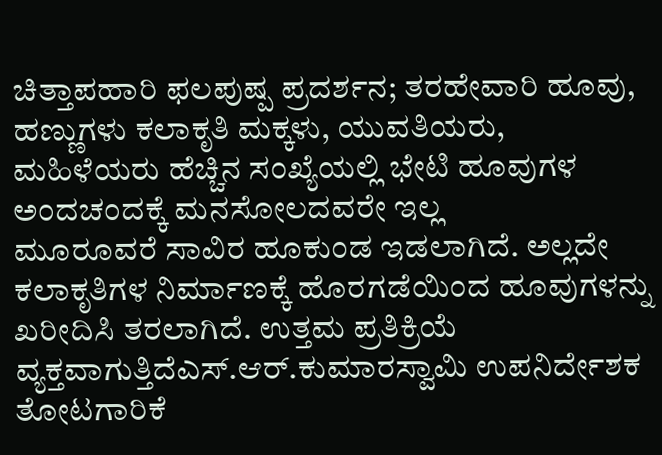ಚಿತ್ತಾಪಹಾರಿ ಫಲಪುಷ್ಪ ಪ್ರದರ್ಶನ; ತರಹೇವಾರಿ ಹೂವು, ಹಣ್ಣುಗಳು ಕಲಾಕೃತಿ ಮಕ್ಕಳು, ಯುವತಿಯರು, ಮಹಿಳೆಯರು ಹೆಚ್ಚಿನ ಸಂಖ್ಯೆಯಲ್ಲಿ ಭೇಟಿ ಹೂವುಗಳ ಅಂದಚಂದಕ್ಕೆ ಮನಸೋಲದವರೇ ಇಲ್ಲ
ಮೂರೂವರೆ ಸಾವಿರ ಹೂಕುಂಡ ಇಡಲಾಗಿದೆ. ಅಲ್ಲದೇ ಕಲಾಕೃತಿಗಳ ನಿರ್ಮಾಣಕ್ಕೆ ಹೊರಗಡೆಯಿಂದ ಹೂವುಗಳನ್ನು ಖರೀದಿಸಿ ತರಲಾಗಿದೆ. ಉತ್ತಮ ಪ್ರತಿಕ್ರಿಯೆ ವ್ಯಕ್ತವಾಗುತ್ತಿದೆಎಸ್.ಆರ್.ಕುಮಾರಸ್ವಾಮಿ ಉಪನಿರ್ದೇಶಕ ತೋಟಗಾರಿಕೆ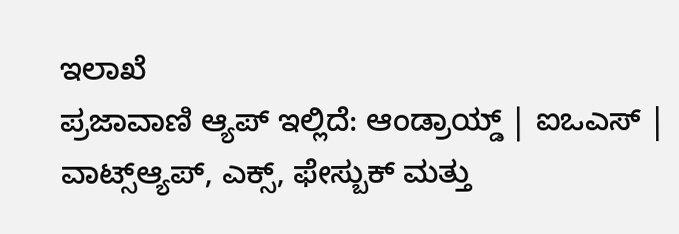ಇಲಾಖೆ
ಪ್ರಜಾವಾಣಿ ಆ್ಯಪ್ ಇಲ್ಲಿದೆ: ಆಂಡ್ರಾಯ್ಡ್ | ಐಒಎಸ್ | ವಾಟ್ಸ್ಆ್ಯಪ್, ಎಕ್ಸ್, ಫೇಸ್ಬುಕ್ ಮತ್ತು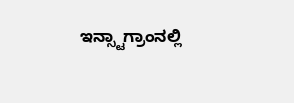ಇನ್ಸ್ಟಾಗ್ರಾಂನಲ್ಲಿ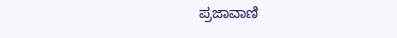ಪ್ರಜಾವಾಣಿ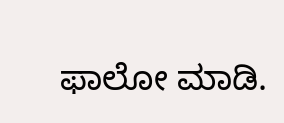ಫಾಲೋ ಮಾಡಿ.